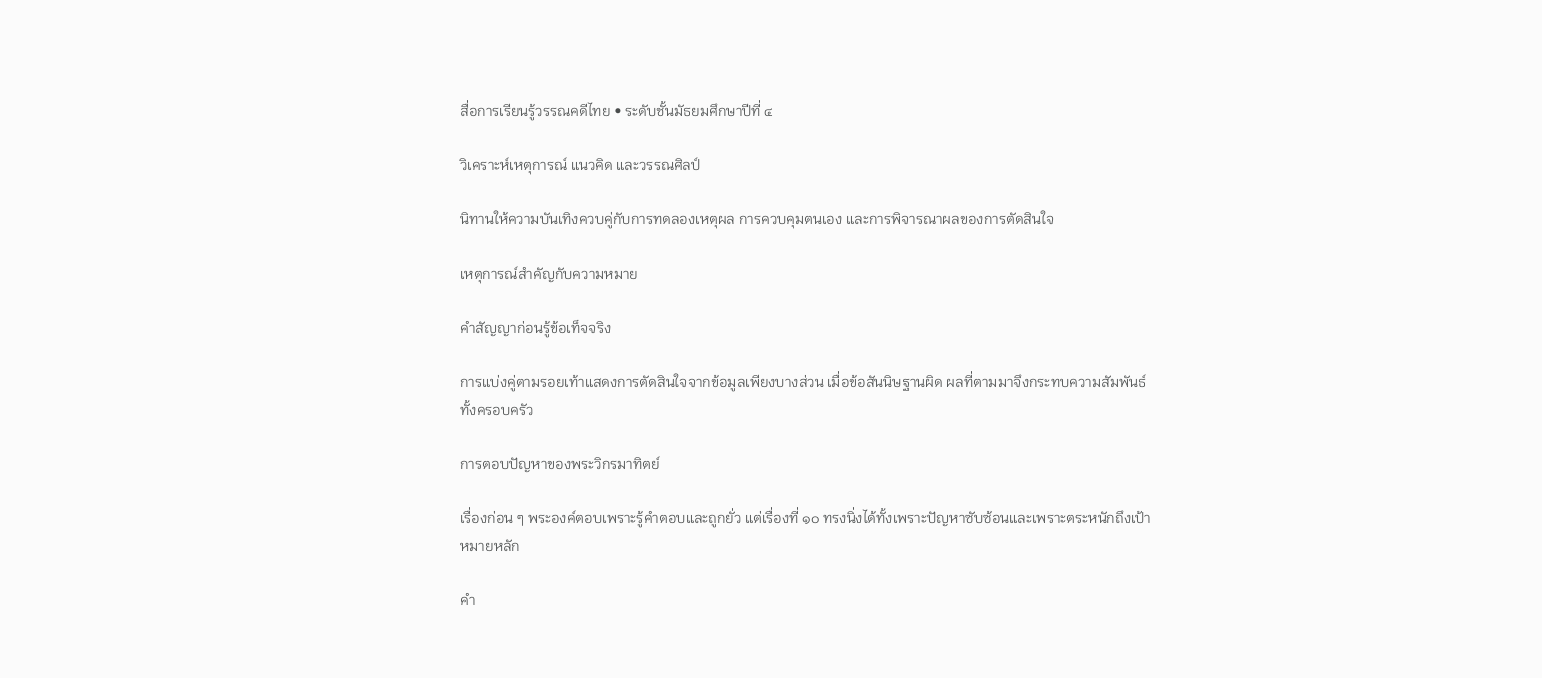สื่อการเรียนรู้วรรณคดีไทย • ระดับชั้นมัธยมศึกษาปีที่ ๔

วิเคราะห์เหตุการณ์ แนวคิด และวรรณศิลป์

นิทานให้ความบันเทิงควบคู่กับการทดลองเหตุผล การควบคุมตนเอง และการพิจารณาผลของการตัดสินใจ

เหตุการณ์สำคัญกับความหมาย

คำสัญญาก่อนรู้ข้อเท็จจริง

การแบ่งคู่ตามรอยเท้าแสดงการตัดสินใจจากข้อมูลเพียงบางส่วน เมื่อข้อสันนิษฐานผิด ผลที่ตามมาจึงกระทบความสัมพันธ์ทั้งครอบครัว

การตอบปัญหาของพระวิกรมาทิตย์

เรื่องก่อน ๆ พระองค์ตอบเพราะรู้คำตอบและถูกยั่ว แต่เรื่องที่ ๑๐ ทรงนิ่งได้ทั้งเพราะปัญหาซับซ้อนและเพราะตระหนักถึงเป้าหมายหลัก

คำ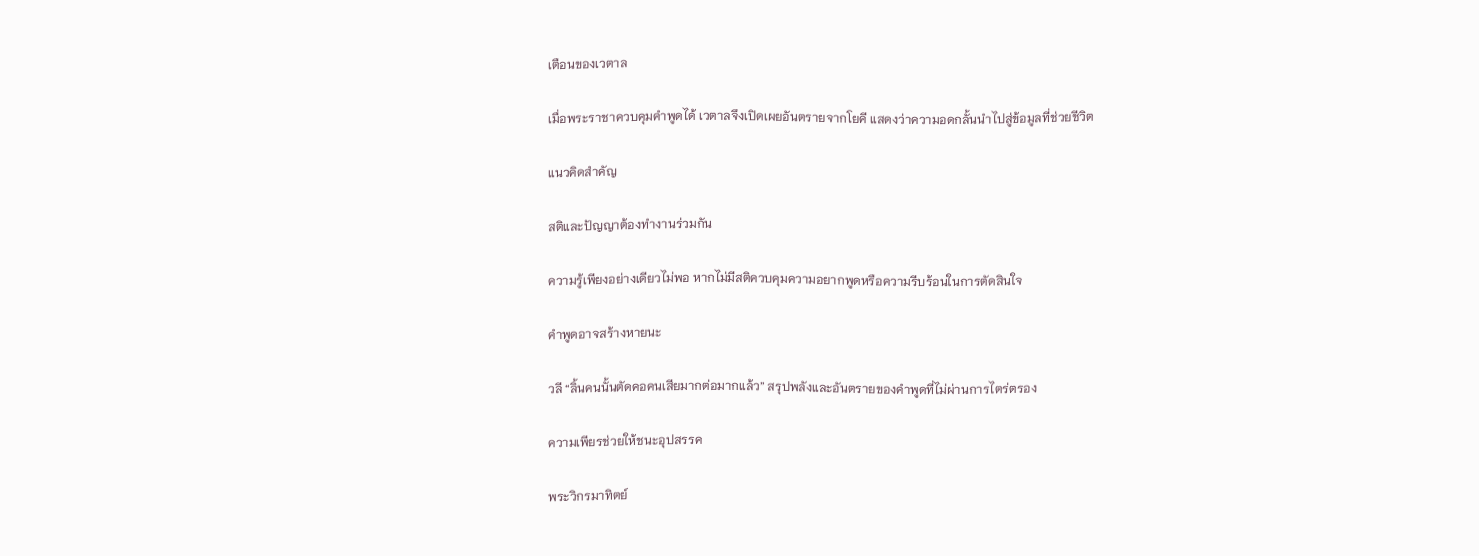เตือนของเวตาล

เมื่อพระราชาควบคุมคำพูดได้ เวตาลจึงเปิดเผยอันตรายจากโยคี แสดงว่าความอดกลั้นนำไปสู่ข้อมูลที่ช่วยชีวิต

แนวคิดสำคัญ

สติและปัญญาต้องทำงานร่วมกัน

ความรู้เพียงอย่างเดียวไม่พอ หากไม่มีสติควบคุมความอยากพูดหรือความรีบร้อนในการตัดสินใจ

คำพูดอาจสร้างหายนะ

วลี “ลิ้นคนนั้นตัดคอคนเสียมากต่อมากแล้ว” สรุปพลังและอันตรายของคำพูดที่ไม่ผ่านการไตร่ตรอง

ความเพียรช่วยให้ชนะอุปสรรค

พระวิกรมาทิตย์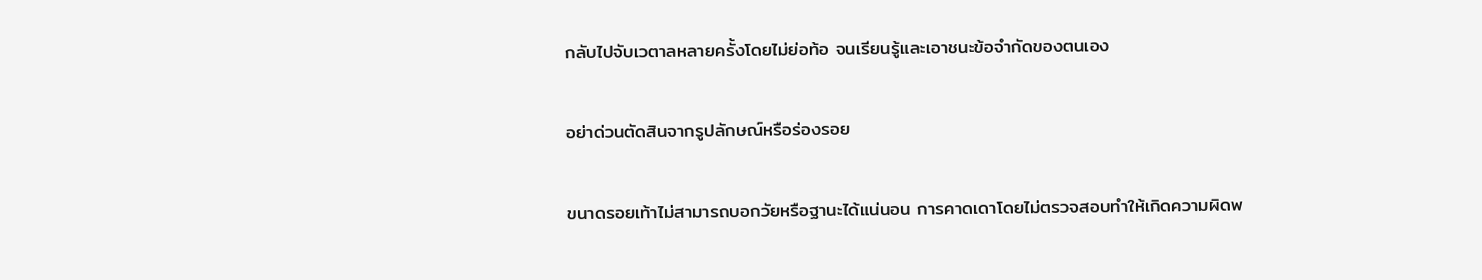กลับไปจับเวตาลหลายครั้งโดยไม่ย่อท้อ จนเรียนรู้และเอาชนะข้อจำกัดของตนเอง

อย่าด่วนตัดสินจากรูปลักษณ์หรือร่องรอย

ขนาดรอยเท้าไม่สามารถบอกวัยหรือฐานะได้แน่นอน การคาดเดาโดยไม่ตรวจสอบทำให้เกิดความผิดพ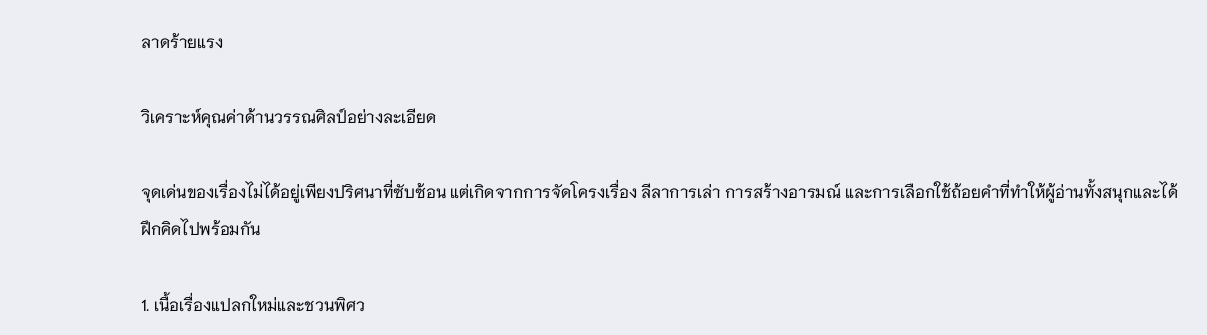ลาดร้ายแรง

วิเคราะห์คุณค่าด้านวรรณศิลป์อย่างละเอียด

จุดเด่นของเรื่องไม่ได้อยู่เพียงปริศนาที่ซับซ้อน แต่เกิดจากการจัดโครงเรื่อง ลีลาการเล่า การสร้างอารมณ์ และการเลือกใช้ถ้อยคำที่ทำให้ผู้อ่านทั้งสนุกและได้ฝึกคิดไปพร้อมกัน

1. เนื้อเรื่องแปลกใหม่และชวนพิศว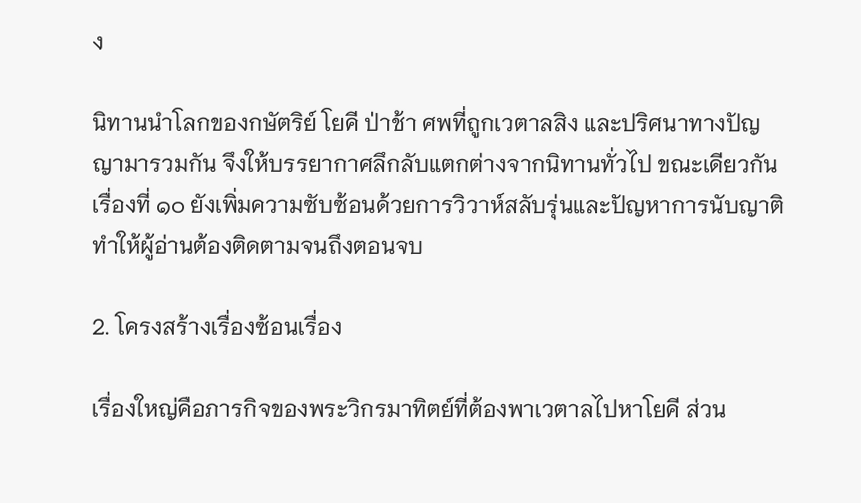ง

นิทานนำโลกของกษัตริย์ โยคี ป่าช้า ศพที่ถูกเวตาลสิง และปริศนาทางปัญญามารวมกัน จึงให้บรรยากาศลึกลับแตกต่างจากนิทานทั่วไป ขณะเดียวกันเรื่องที่ ๑๐ ยังเพิ่มความซับซ้อนด้วยการวิวาห์สลับรุ่นและปัญหาการนับญาติ ทำให้ผู้อ่านต้องติดตามจนถึงตอนจบ

2. โครงสร้างเรื่องซ้อนเรื่อง

เรื่องใหญ่คือภารกิจของพระวิกรมาทิตย์ที่ต้องพาเวตาลไปหาโยคี ส่วน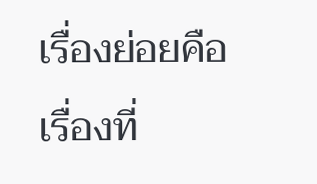เรื่องย่อยคือเรื่องที่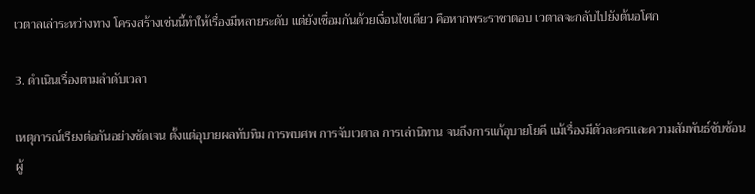เวตาลเล่าระหว่างทาง โครงสร้างเช่นนี้ทำให้เรื่องมีหลายระดับ แต่ยังเชื่อมกันด้วยเงื่อนไขเดียว คือหากพระราชาตอบ เวตาลจะกลับไปยังต้นอโศก

3. ดำเนินเรื่องตามลำดับเวลา

เหตุการณ์เรียงต่อกันอย่างชัดเจน ตั้งแต่อุบายผลทับทิม การพบศพ การจับเวตาล การเล่านิทาน จนถึงการแก้อุบายโยคี แม้เรื่องมีตัวละครและความสัมพันธ์ซับซ้อน ผู้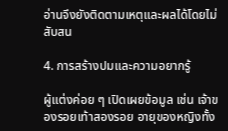อ่านจึงยังติดตามเหตุและผลได้โดยไม่สับสน

4. การสร้างปมและความอยากรู้

ผู้แต่งค่อย ๆ เปิดเผยข้อมูล เช่น เจ้าของรอยเท้าสองรอย อายุของหญิงทั้ง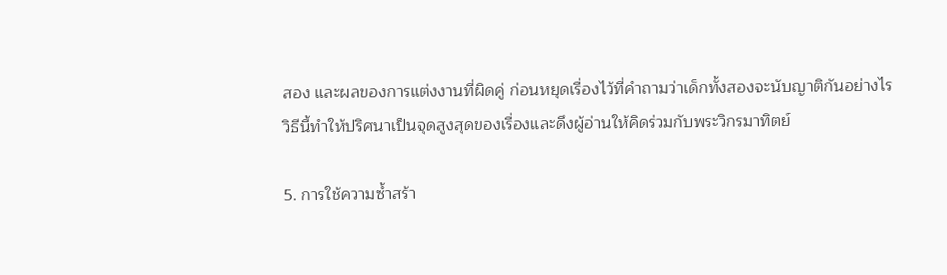สอง และผลของการแต่งงานที่ผิดคู่ ก่อนหยุดเรื่องไว้ที่คำถามว่าเด็กทั้งสองจะนับญาติกันอย่างไร วิธีนี้ทำให้ปริศนาเป็นจุดสูงสุดของเรื่องและดึงผู้อ่านให้คิดร่วมกับพระวิกรมาทิตย์

5. การใช้ความซ้ำสร้า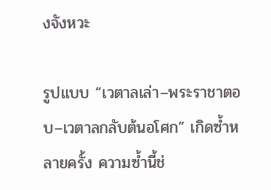งจังหวะ

รูปแบบ “เวตาลเล่า–พระราชาตอบ–เวตาลกลับต้นอโศก” เกิดซ้ำหลายครั้ง ความซ้ำนี้ช่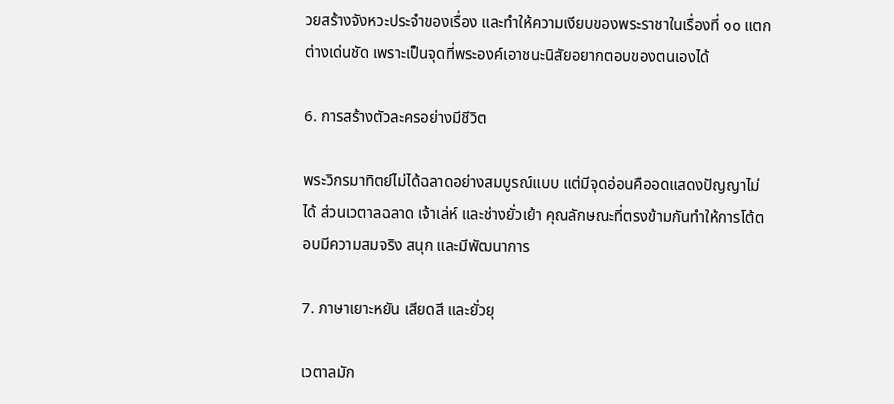วยสร้างจังหวะประจำของเรื่อง และทำให้ความเงียบของพระราชาในเรื่องที่ ๑๐ แตกต่างเด่นชัด เพราะเป็นจุดที่พระองค์เอาชนะนิสัยอยากตอบของตนเองได้

6. การสร้างตัวละครอย่างมีชีวิต

พระวิกรมาทิตย์ไม่ได้ฉลาดอย่างสมบูรณ์แบบ แต่มีจุดอ่อนคืออดแสดงปัญญาไม่ได้ ส่วนเวตาลฉลาด เจ้าเล่ห์ และช่างยั่วเย้า คุณลักษณะที่ตรงข้ามกันทำให้การโต้ตอบมีความสมจริง สนุก และมีพัฒนาการ

7. ภาษาเยาะหยัน เสียดสี และยั่วยุ

เวตาลมัก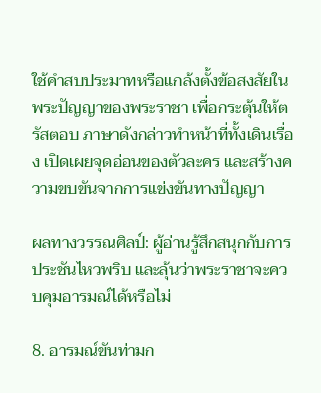ใช้คำสบประมาทหรือแกล้งตั้งข้อสงสัยในพระปัญญาของพระราชา เพื่อกระตุ้นให้ตรัสตอบ ภาษาดังกล่าวทำหน้าที่ทั้งเดินเรื่อง เปิดเผยจุดอ่อนของตัวละคร และสร้างความขบขันจากการแข่งขันทางปัญญา

ผลทางวรรณศิลป์: ผู้อ่านรู้สึกสนุกกับการประชันไหวพริบ และลุ้นว่าพระราชาจะควบคุมอารมณ์ได้หรือไม่

8. อารมณ์ขันท่ามก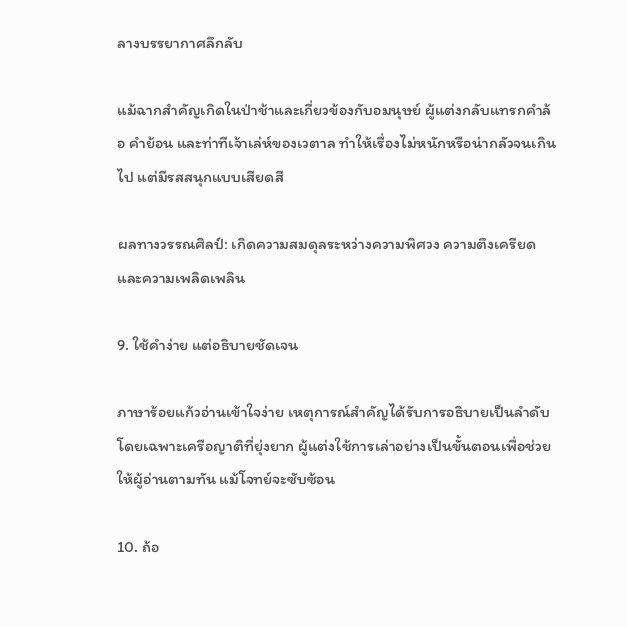ลางบรรยากาศลึกลับ

แม้ฉากสำคัญเกิดในป่าช้าและเกี่ยวข้องกับอมนุษย์ ผู้แต่งกลับแทรกคำล้อ คำย้อน และท่าทีเจ้าเล่ห์ของเวตาล ทำให้เรื่องไม่หนักหรือน่ากลัวจนเกินไป แต่มีรสสนุกแบบเสียดสี

ผลทางวรรณศิลป์: เกิดความสมดุลระหว่างความพิศวง ความตึงเครียด และความเพลิดเพลิน

9. ใช้คำง่าย แต่อธิบายชัดเจน

ภาษาร้อยแก้วอ่านเข้าใจง่าย เหตุการณ์สำคัญได้รับการอธิบายเป็นลำดับ โดยเฉพาะเครือญาติที่ยุ่งยาก ผู้แต่งใช้การเล่าอย่างเป็นขั้นตอนเพื่อช่วยให้ผู้อ่านตามทัน แม้โจทย์จะซับซ้อน

10. ถ้อ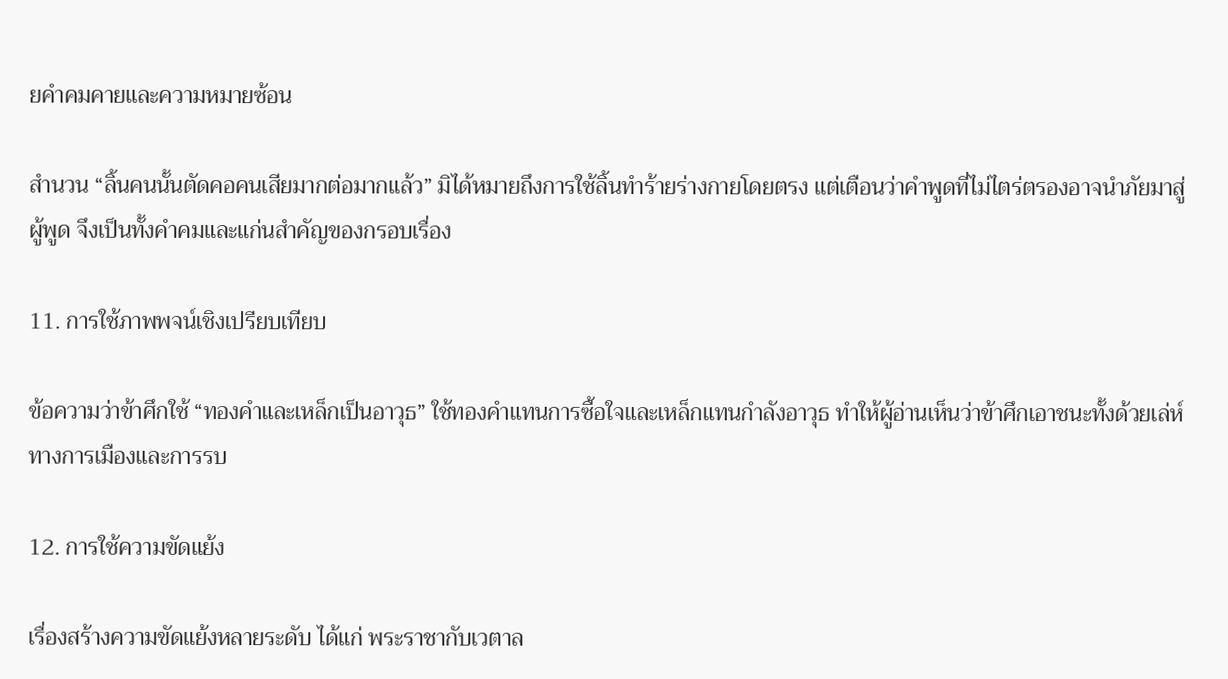ยคำคมคายและความหมายซ้อน

สำนวน “ลิ้นคนนั้นตัดคอคนเสียมากต่อมากแล้ว” มิได้หมายถึงการใช้ลิ้นทำร้ายร่างกายโดยตรง แต่เตือนว่าคำพูดที่ไม่ไตร่ตรองอาจนำภัยมาสู่ผู้พูด จึงเป็นทั้งคำคมและแก่นสำคัญของกรอบเรื่อง

11. การใช้ภาพพจน์เชิงเปรียบเทียบ

ข้อความว่าข้าศึกใช้ “ทองคำและเหล็กเป็นอาวุธ” ใช้ทองคำแทนการซื้อใจและเหล็กแทนกำลังอาวุธ ทำให้ผู้อ่านเห็นว่าข้าศึกเอาชนะทั้งด้วยเล่ห์ทางการเมืองและการรบ

12. การใช้ความขัดแย้ง

เรื่องสร้างความขัดแย้งหลายระดับ ได้แก่ พระราชากับเวตาล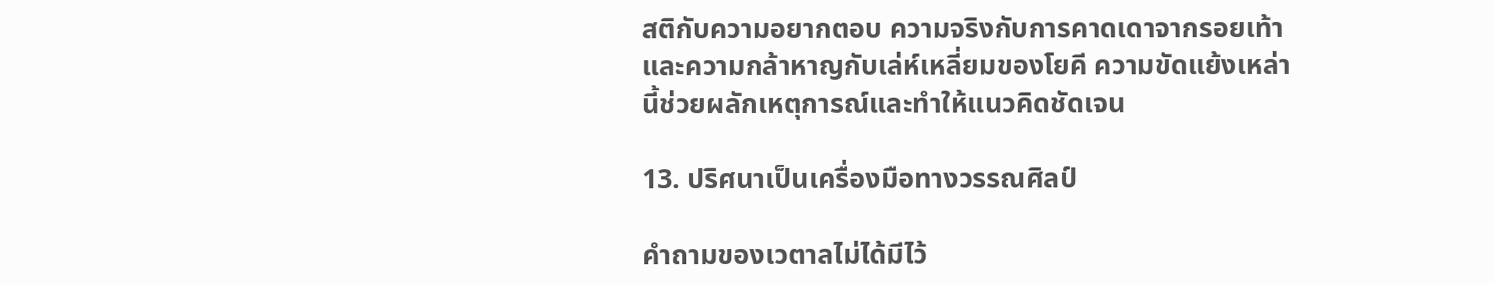สติกับความอยากตอบ ความจริงกับการคาดเดาจากรอยเท้า และความกล้าหาญกับเล่ห์เหลี่ยมของโยคี ความขัดแย้งเหล่านี้ช่วยผลักเหตุการณ์และทำให้แนวคิดชัดเจน

13. ปริศนาเป็นเครื่องมือทางวรรณศิลป์

คำถามของเวตาลไม่ได้มีไว้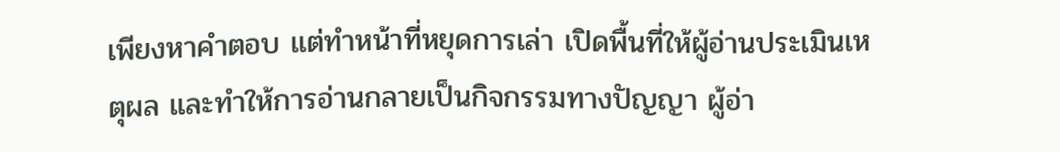เพียงหาคำตอบ แต่ทำหน้าที่หยุดการเล่า เปิดพื้นที่ให้ผู้อ่านประเมินเหตุผล และทำให้การอ่านกลายเป็นกิจกรรมทางปัญญา ผู้อ่า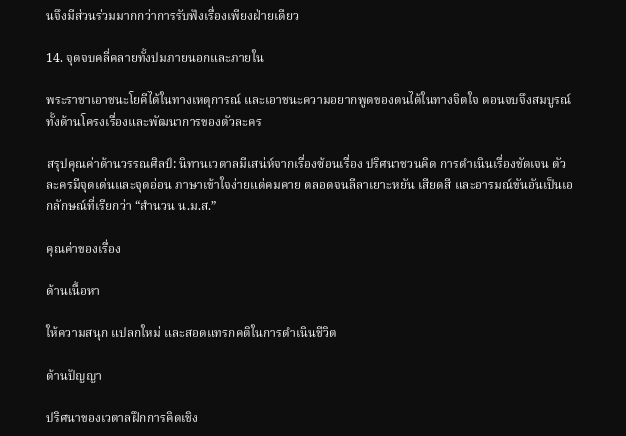นจึงมีส่วนร่วมมากกว่าการรับฟังเรื่องเพียงฝ่ายเดียว

14. จุดจบคลี่คลายทั้งปมภายนอกและภายใน

พระราชาเอาชนะโยคีได้ในทางเหตุการณ์ และเอาชนะความอยากพูดของตนได้ในทางจิตใจ ตอนจบจึงสมบูรณ์ทั้งด้านโครงเรื่องและพัฒนาการของตัวละคร

สรุปคุณค่าด้านวรรณศิลป์: นิทานเวตาลมีเสน่ห์จากเรื่องซ้อนเรื่อง ปริศนาชวนคิด การดำเนินเรื่องชัดเจน ตัวละครมีจุดเด่นและจุดอ่อน ภาษาเข้าใจง่ายแต่คมคาย ตลอดจนลีลาเยาะหยัน เสียดสี และอารมณ์ขันอันเป็นเอกลักษณ์ที่เรียกว่า “สำนวน น.ม.ส.”

คุณค่าของเรื่อง

ด้านเนื้อหา

ให้ความสนุก แปลกใหม่ และสอดแทรกคติในการดำเนินชีวิต

ด้านปัญญา

ปริศนาของเวตาลฝึกการคิดเชิง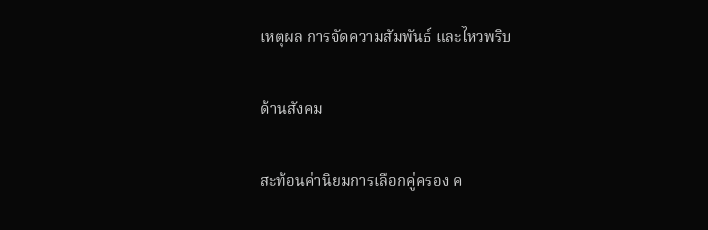เหตุผล การจัดความสัมพันธ์ และไหวพริบ

ด้านสังคม

สะท้อนค่านิยมการเลือกคู่ครอง ค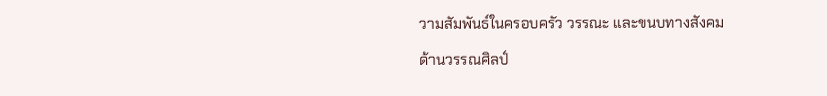วามสัมพันธ์ในครอบครัว วรรณะ และขนบทางสังคม

ด้านวรรณศิลป์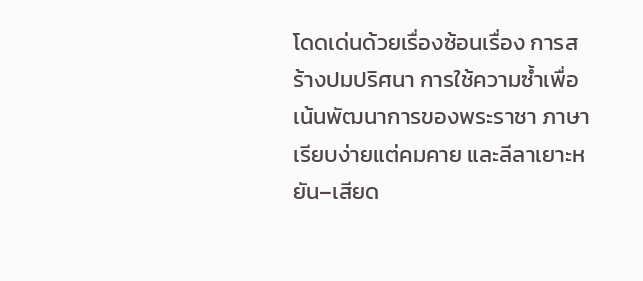โดดเด่นด้วยเรื่องซ้อนเรื่อง การสร้างปมปริศนา การใช้ความซ้ำเพื่อเน้นพัฒนาการของพระราชา ภาษาเรียบง่ายแต่คมคาย และลีลาเยาะหยัน–เสียด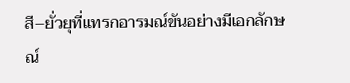สี–ยั่วยุที่แทรกอารมณ์ขันอย่างมีเอกลักษณ์